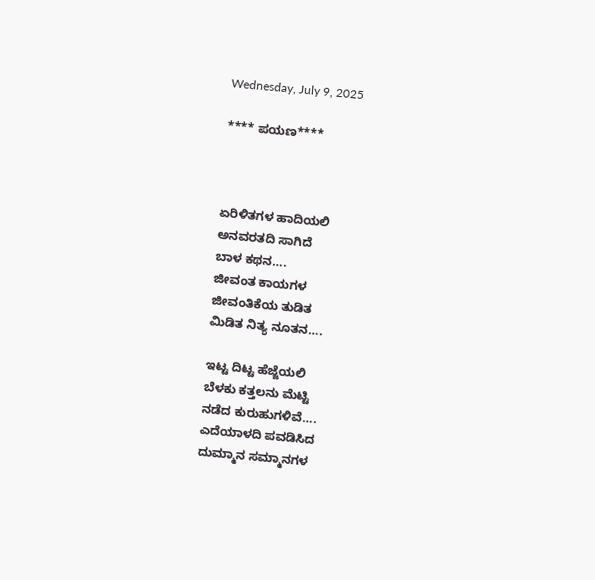Wednesday, July 9, 2025

**** ಪಯಣ****



ಏರಿಳಿತಗಳ ಹಾದಿಯಲಿ
ಅನವರತದಿ ಸಾಗಿದೆ
ಬಾಳ ಕಥನ….
ಜೀವಂತ ಕಾಯಗಳ
ಜೀವಂತಿಕೆಯ ತುಡಿತ
ಮಿಡಿತ ನಿತ್ಯ ನೂತನ….

ಇಟ್ಟ ದಿಟ್ಟ ಹೆಜ್ಜೆಯಲಿ
ಬೆಳಕು ಕತ್ತಲನು ಮೆಟ್ಟಿ
ನಡೆದ ಕುರುಹುಗಳಿವೆ….
ಎದೆಯಾಳದಿ ಪವಡಿಸಿದ
ದುಮ್ಮಾನ ಸಮ್ಮಾನಗಳ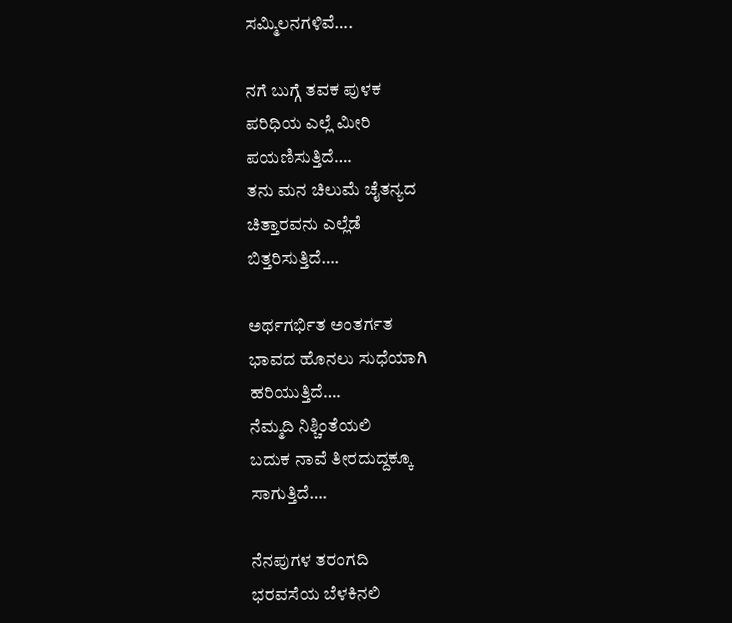ಸಮ್ಮಿಲನಗಳಿವೆ….

ನಗೆ ಬುಗ್ಗೆ ತವಕ ಪುಳಕ
ಪರಿಧಿಯ ಎಲ್ಲೆ ಮೀರಿ
ಪಯಣಿಸುತ್ತಿದೆ….
ತನು ಮನ ಚಿಲುಮೆ ಚೈತನ್ಯದ
ಚಿತ್ತಾರವನು ಎಲ್ಲೆಡೆ
ಬಿತ್ತರಿಸುತ್ತಿದೆ….

ಅರ್ಥಗರ್ಭಿತ ಅಂತರ್ಗತ
ಭಾವದ ಹೊನಲು ಸುಧೆಯಾಗಿ
ಹರಿಯುತ್ತಿದೆ….
ನೆಮ್ಮದಿ ನಿಶ್ಚಿಂತೆಯಲಿ
ಬದುಕ ನಾವೆ ತೀರದುದ್ದಕ್ಕೂ
ಸಾಗುತ್ತಿದೆ….

ನೆನಪುಗಳ ತರಂಗದಿ
ಭರವಸೆಯ ಬೆಳಕಿನಲಿ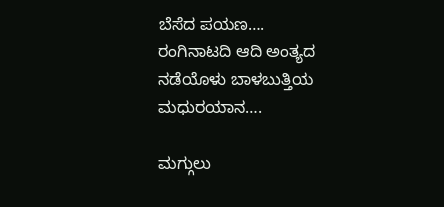ಬೆಸೆದ ಪಯಣ….
ರಂಗಿನಾಟದಿ ಆದಿ ಅಂತ್ಯದ
ನಡೆಯೊಳು ಬಾಳಬುತ್ತಿಯ
ಮಧುರಯಾನ….

ಮಗ್ಗುಲು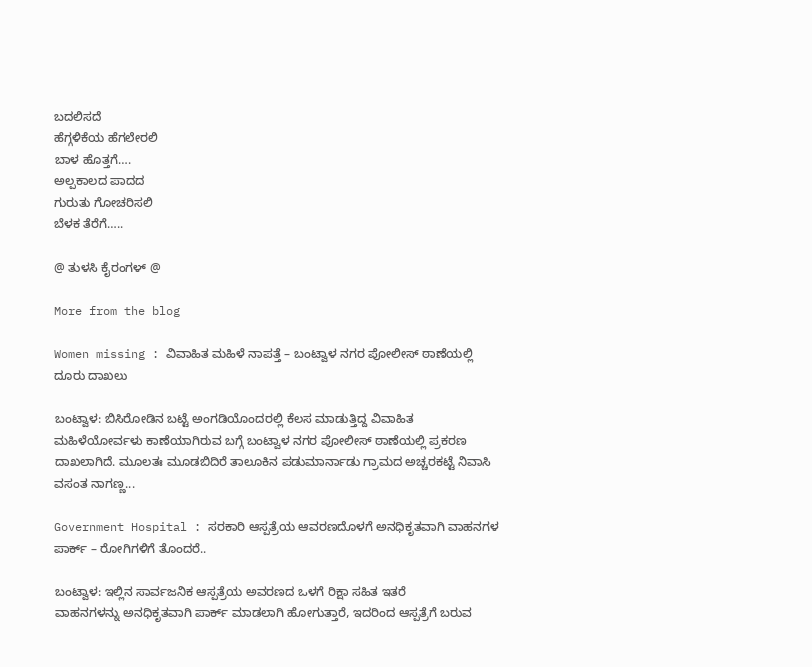ಬದಲಿಸದೆ
ಹೆಗ್ಗಳಿಕೆಯ ಹೆಗಲೇರಲಿ
ಬಾಳ ಹೊತ್ತಗೆ….
ಅಲ್ಪಕಾಲದ ಪಾದದ
ಗುರುತು ಗೋಚರಿಸಲಿ
ಬೆಳಕ ತೆರೆಗೆ…..

@ ತುಳಸಿ ಕೈರಂಗಳ್ @

More from the blog

Women missing : ವಿವಾಹಿತ ಮಹಿಳೆ ನಾಪತ್ತೆ – ಬಂಟ್ವಾಳ ನಗರ ಪೋಲೀಸ್ ಠಾಣೆಯಲ್ಲಿ ದೂರು ದಾಖಲು

ಬಂಟ್ವಾಳ: ಬಿಸಿರೋಡಿನ ಬಟ್ಟೆ ಅಂಗಡಿಯೊಂದರಲ್ಲಿ ಕೆಲಸ ಮಾಡುತ್ತಿದ್ದ ವಿವಾಹಿತ ಮಹಿಳೆಯೋರ್ವಳು ಕಾಣೆಯಾಗಿರುವ ಬಗ್ಗೆ ಬಂಟ್ವಾಳ ನಗರ ಪೋಲೀಸ್ ಠಾಣೆಯಲ್ಲಿ ಪ್ರಕರಣ ದಾಖಲಾಗಿದೆ. ಮೂಲತಃ ಮೂಡಬಿದಿರೆ ತಾಲೂಕಿನ ಪಡುಮಾರ್ನಾಡು ಗ್ರಾಮದ ಅಚ್ಚರಕಟ್ಟೆ ನಿವಾಸಿ ವಸಂತ ನಾಗಣ್ಣ...

Government Hospital : ಸರಕಾರಿ ಆಸ್ಪತ್ರೆಯ ಆವರಣದೊಳಗೆ ಅನಧಿಕೃತವಾಗಿ ವಾಹನಗಳ ಪಾರ್ಕ್ – ರೋಗಿಗಳಿಗೆ ತೊಂದರೆ..

ಬಂಟ್ವಾಳ: ಇಲ್ಲಿನ ಸಾರ್ವಜನಿಕ ಆಸ್ಪತ್ರೆಯ ಅವರಣದ ಒಳಗೆ ರಿಕ್ಷಾ ಸಹಿತ ಇತರೆ ವಾಹನಗಳನ್ನು ‌ಅನಧಿಕೃತವಾಗಿ ಪಾರ್ಕ್ ಮಾಡಲಾಗಿ ಹೋಗುತ್ತಾರೆ, ಇದರಿಂದ ಆಸ್ಪತ್ರೆಗೆ ಬರುವ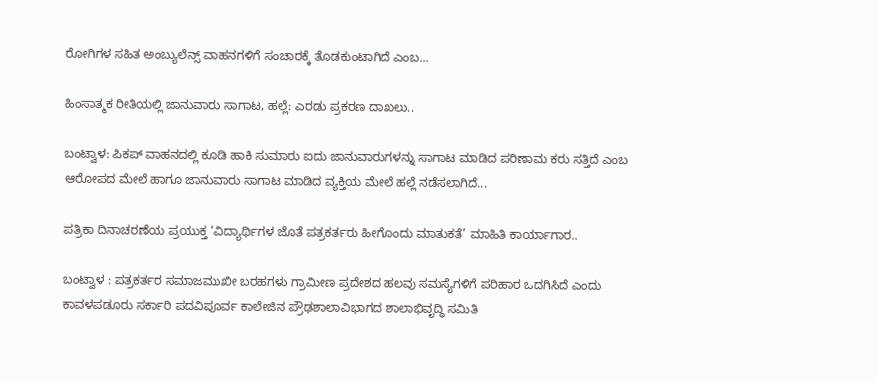ರೋಗಿಗಳ ಸಹಿತ ಅಂಬ್ಯುಲೆನ್ಸ್ ವಾಹನಗಳಿಗೆ ಸಂಚಾರಕ್ಕೆ ತೊಡಕುಂಟಾಗಿದೆ ಎಂಬ‌...

ಹಿಂಸಾತ್ಮಕ ರೀತಿಯಲ್ಲಿ ಜಾನುವಾರು ಸಾಗಾಟ, ಹಲ್ಲೆ: ಎರಡು ಪ್ರಕರಣ ದಾಖಲು..

ಬಂಟ್ವಾಳ: ಪಿಕಪ್ ವಾಹನದಲ್ಲಿ ಕೂಡಿ ಹಾಕಿ ಸುಮಾರು ಐದು ಜಾನುವಾರುಗಳನ್ನು ಸಾಗಾಟ ಮಾಡಿದ ಪರಿಣಾಮ ಕರು ಸತ್ತಿದೆ ಎಂಬ ಆರೋಪದ ಮೇಲೆ ಹಾಗೂ ಜಾನುವಾರು ಸಾಗಾಟ ಮಾಡಿದ ವ್ಯಕ್ತಿಯ ಮೇಲೆ ಹಲ್ಲೆ ನಡೆಸಲಾಗಿದೆ...

ಪತ್ರಿಕಾ ದಿನಾಚರಣೆಯ ಪ್ರಯುಕ್ತ ‘ವಿದ್ಯಾರ್ಥಿಗಳ ಜೊತೆ ಪತ್ರಕರ್ತರು ಹೀಗೊಂದು ಮಾತುಕತೆ’ ಮಾಹಿತಿ ಕಾರ್ಯಾಗಾರ..

ಬಂಟ್ವಾಳ : ಪತ್ರಕರ್ತರ ಸಮಾಜಮುಖೀ ಬರಹಗಳು ಗ್ರಾಮೀಣ ಪ್ರದೇಶದ ಹಲವು ಸಮಸ್ಯೆಗಳಿಗೆ ಪರಿಹಾರ ಒದಗಿಸಿದೆ ಎಂದು ಕಾವಳಪಡೂರು ಸರ್ಕಾರಿ ಪದವಿಪೂರ್ವ ಕಾಲೇಜಿನ‌ ಪ್ರೌಢಶಾಲಾ‌ವಿಭಾಗದ ಶಾಲಾಭಿವೃದ್ಧಿ‌ ಸಮಿತಿ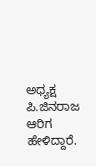ಅಧ್ಯಕ್ಷ ಪಿ.ಜಿನರಾಜ ಆರಿಗ ಹೇಳಿದ್ದಾರೆ.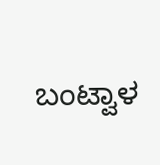ಬಂಟ್ವಾಳ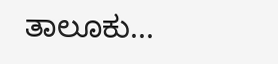ತಾಲೂಕು...